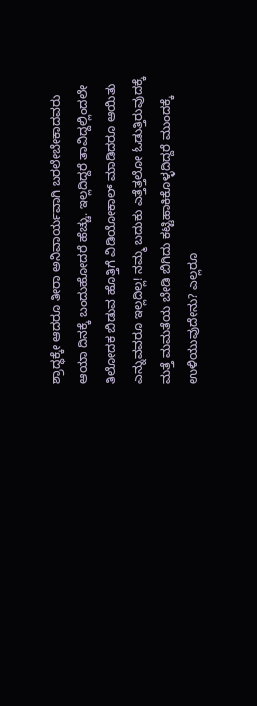ಶ್ರಾದ್ಧಕ್ಕೇ ಆದರೂ ತೀರಾ ಅನಿವಾರ್ಯವಾಗಿ ಬರಲೇಬೇಕಾದವರು ಆಯಾ ದಿನಕ್ಕೆ ಬಂದುಹೋದರೆ ಹೆಚ್ಚು. ಇಲ್ಲದಿದ್ದರೆ ತಾವಿದ್ದಲ್ಲಿಂದಲೇ ತಿಲೋದಕ ಬಿಡುವ ಹೊತ್ತಿಗೆ ವಿಡಿಯೋಕಾಲ್ ಮಾಡಿದರೂ ಆಯಿತು ಎನ್ನುವವರೂ ಇಲ್ಲದಿಲ್ಲ! ನಮ್ಮ ಬದುಕು ಎತ್ತೆತ್ತಲೋ ಓಡುತ್ತಿರುವುದಕ್ಕೆ ಮತ್ತೆ ಮಮತೆಯ ಬೇಡಿ ಬಿಗಿದು ಕಟ್ಟಿಹಾಕಿಕೊಳ್ಳದಿದ್ದರೆ ಮುಂದಕ್ಕೆ ಉಳಿಯುವುದೇನು? ಎಲ್ಲರೂ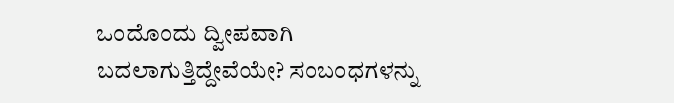ಒಂದೊಂದು ದ್ವೀಪವಾಗಿ ಬದಲಾಗುತ್ತಿದ್ದೇವೆಯೇ? ಸಂಬಂಧಗಳನ್ನು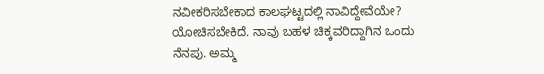ನವೀಕರಿಸಬೇಕಾದ ಕಾಲಘಟ್ಟದಲ್ಲಿ ನಾವಿದ್ದೇವೆಯೇ? ಯೋಚಿಸಬೇಕಿದೆ. ನಾವು ಬಹಳ ಚಿಕ್ಕವರಿದ್ದಾಗಿನ ಒಂದು ನೆನಪು. ಅಮ್ಮ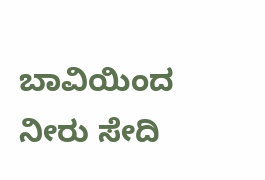ಬಾವಿಯಿಂದ ನೀರು ಸೇದಿ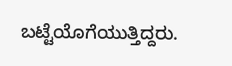ಬಟ್ಟೆಯೊಗೆಯುತ್ತಿದ್ದರು.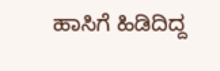ಹಾಸಿಗೆ ಹಿಡಿದಿದ್ದ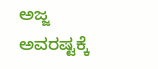ಅಜ್ಜ ಅವರಷ್ಟಕ್ಕೆ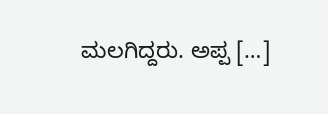ಮಲಗಿದ್ದರು. ಅಪ್ಪ […]